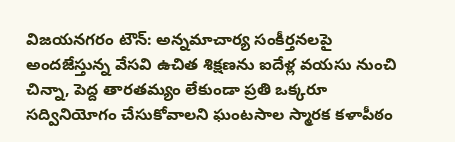విజయనగరం టౌన్: అన్నమాచార్య సంకీర్తనలపై అందజేస్తున్న వేసవి ఉచిత శిక్షణను ఐదేళ్ల వయసు నుంచి చిన్నా, పెద్ద తారతమ్యం లేకుండా ప్రతి ఒక్కరూ సద్వినియోగం చేసుకోవాలని ఘంటసాల స్మారక కళాపీఠం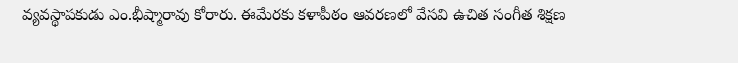వ్యవస్థాపకుడు ఎం.భీష్మారావు కోరారు. ఈమేరకు కళాపీఠం ఆవరణలో వేసవి ఉచిత సంగీత శిక్షణ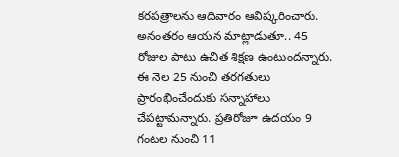కరపత్రాలను ఆదివారం ఆవిష్కరించారు. అనంతరం ఆయన మాట్లాడుతూ.. 45 రోజుల పాటు ఉచిత శిక్షణ ఉంటుందన్నారు. ఈ నెల 25 నుంచి తరగతులు ప్రారంభించేందుకు సన్నాహాలు చేపట్టామన్నారు. ప్రతిరోజూ ఉదయం 9 గంటల నుంచి 11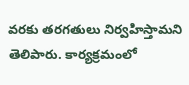వరకు తరగతులు నిర్వహిస్తామని తెలిపారు. కార్యక్రమంలో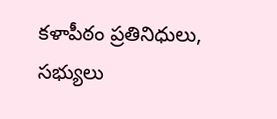కళాపీఠం ప్రతినిధులు, సభ్యులు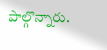పాల్గొన్నారు.